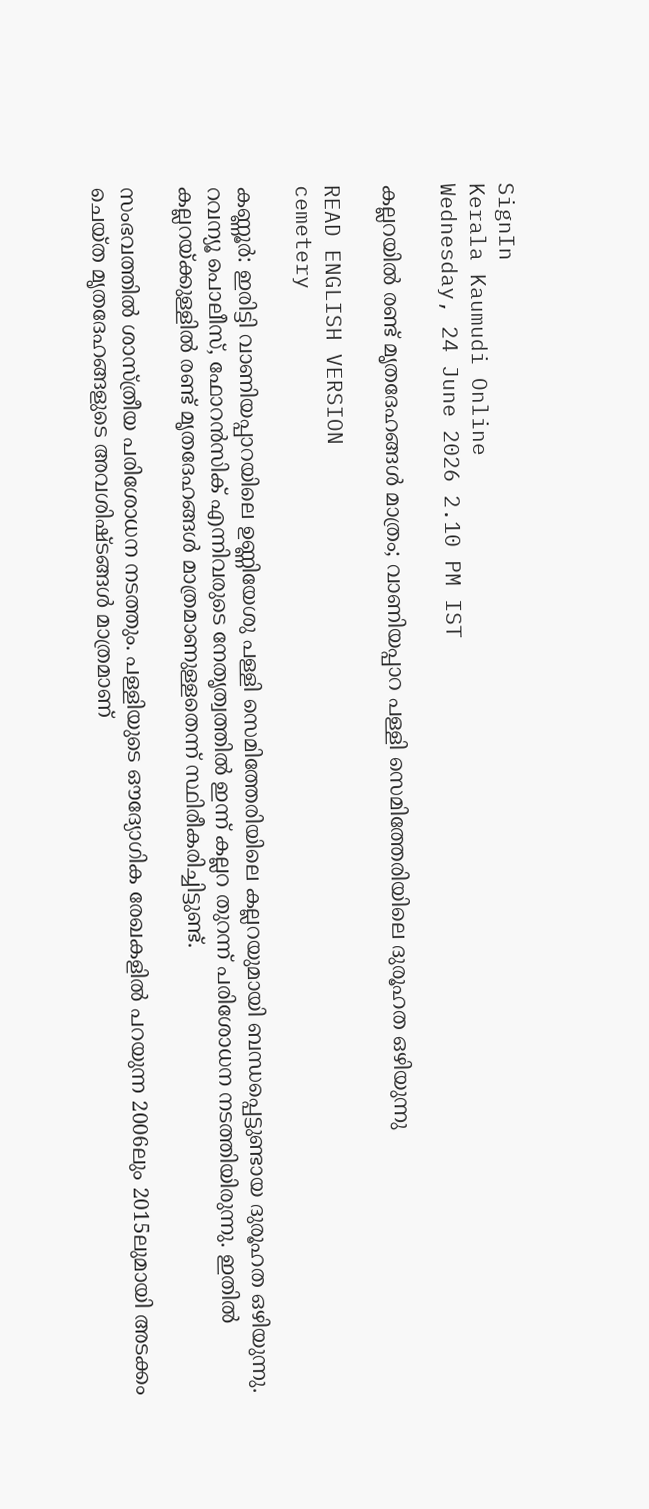SignIn
Kerala Kaumudi Online
Wednesday, 24 June 2026 2.10 PM IST

കല്ലറയിൽ രണ്ട് മൃത‌ദേഹങ്ങൾ മാത്രം; വാണിയപ്പാറ പള്ളി സെമിത്തേരിയിലെ ദുരൂഹത ഒഴിയുന്നു

READ ENGLISH VERSION
cemetery

കണ്ണൂർ: ഇരിട്ടി വാണിയപ്പാറയിലെ ഉണ്ണിയേശു പള്ളി സെമിത്തേരിയിലെ കല്ലറയുമായി ബന്ധപ്പെട്ടുണ്ടായ ദുരൂഹത ഒഴിയുന്നു. റവന്യൂ പൊലീസ്, ഫോറൻസിക് എന്നിവരുടെ നേതൃത്വത്തിൽ ഇന്ന് കല്ലറ തുറന്ന് പരിശോധന നടത്തിയിരുന്നു. ഇതിൽ കല്ലറയ്ക്കുള്ളിൽ രണ്ട് മൃതദേഹങ്ങൾ മാത്രമാണുള്ളതെന്ന് സ്ഥിരീകരിച്ചിട്ടുണ്ട്.

സംഭവത്തിൽ ശാസ്ത്രീയ പരിശോധന നടത്തും. പള്ളിയുടെ ഔദ്യോഗിക രേഖകളിൽ പറയുന്ന 2006ലും 2015ലുമായി അടക്കം ചെയ്ത മൃതദേഹങ്ങളുടെ അവശിഷ്ടങ്ങൾ മാത്രമാണ്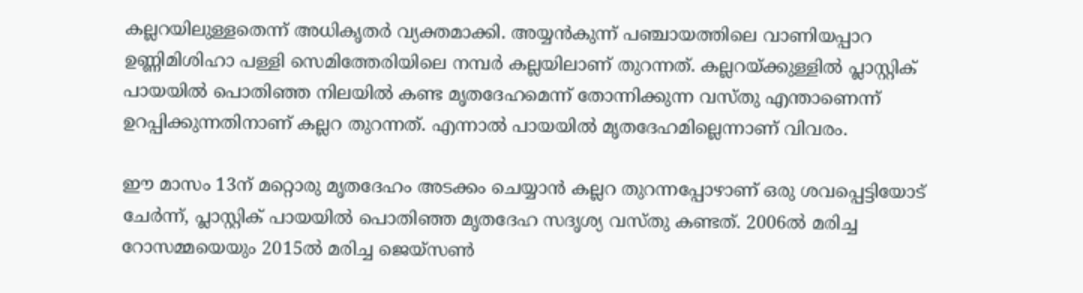കല്ലറയിലുള്ളതെന്ന് അധികൃതർ വ്യക്തമാക്കി. അയ്യൻകുന്ന് പഞ്ചായത്തിലെ വാണിയപ്പാറ ഉണ്ണിമിശിഹാ പള്ളി സെമിത്തേരിയിലെ നമ്പർ കല്ലയിലാണ് തുറന്നത്. കല്ലറയ്ക്കുള്ളിൽ പ്ലാസ്റ്റിക് പായയിൽ പൊതിഞ്ഞ നിലയിൽ കണ്ട മൃതദേഹമെന്ന് തോന്നിക്കുന്ന വസ്തു എന്താണെന്ന് ഉറപ്പിക്കുന്നതിനാണ് കല്ലറ തുറന്നത്. എന്നാൽ പായയിൽ മൃതദേഹമില്ലെന്നാണ് വിവരം.

ഈ മാസം 13ന് മറ്റൊരു മൃതദേഹം അടക്കം ചെയ്യാൻ കല്ലറ തുറന്നപ്പോഴാണ് ഒരു ശവപ്പെട്ടിയോട് ചേർന്ന്, പ്ലാസ്റ്റിക് പായയിൽ പൊതിഞ്ഞ മൃതദേഹ സദൃശ്യ വസ്തു കണ്ടത്. 2006ൽ മരിച്ച റോസമ്മയെയും 2015ൽ മരിച്ച ജെയ്സൺ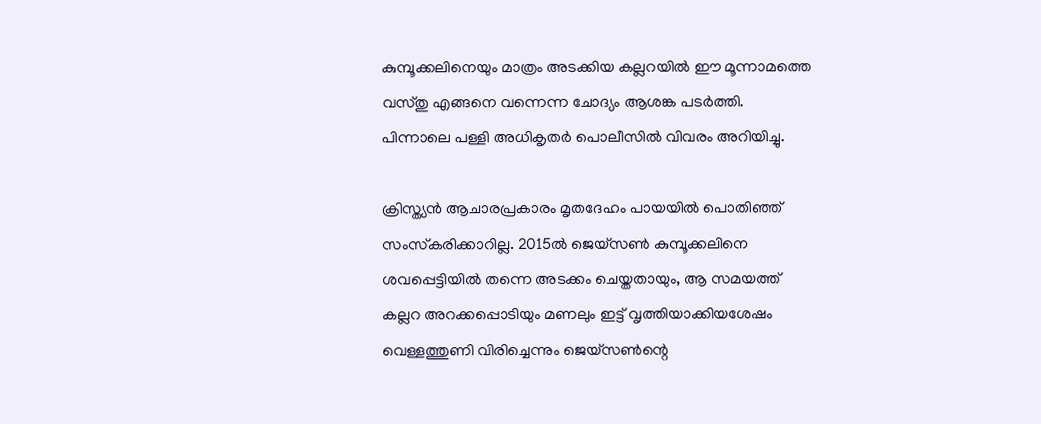കുമ്പൂക്കലിനെയും മാത്രം അടക്കിയ കല്ലറയിൽ ഈ മൂന്നാമത്തെ വസ്തു എങ്ങനെ വന്നെന്ന ചോദ്യം ആശങ്ക പടർത്തി. പിന്നാലെ പള്ളി അധികൃതർ പൊലീസിൽ വിവരം അറിയിച്ചു.

ക്രിസ്ത്യൻ ആചാരപ്രകാരം മൃതദേഹം പായയിൽ പൊതിഞ്ഞ് സംസ്‌കരിക്കാറില്ല. 2015ൽ ജെയ്സൺ കുമ്പൂക്കലിനെ ശവപ്പെട്ടിയിൽ തന്നെ അടക്കം ചെയ്തതായും, ആ സമയത്ത് കല്ലറ അറക്കപ്പൊടിയും മണലും ഇട്ട് വൃത്തിയാക്കിയശേഷം വെള്ളത്തുണി വിരിച്ചെന്നും ജെയ്സൺന്റെ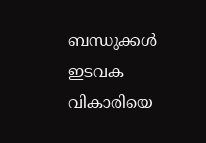ബന്ധുക്കൾ ഇടവക വികാരിയെ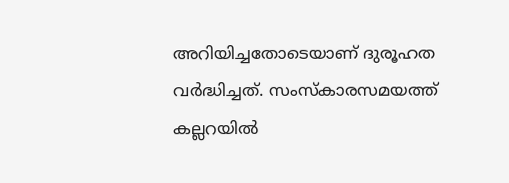അറിയിച്ചതോടെയാണ് ദുരൂഹത വർദ്ധിച്ചത്. സംസ്‌കാരസമയത്ത് കല്ലറയിൽ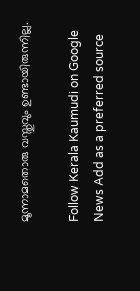മൂന്നാമതൊരു വസ്തുവും ഉണ്ടായിരുന്നില്ല.

Follow Kerala Kaumudi on Google News Add as a preferred source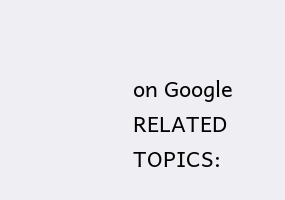on Google
RELATED TOPICS: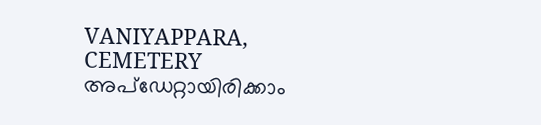VANIYAPPARA, CEMETERY
അപ്ഡേറ്റായിരിക്കാം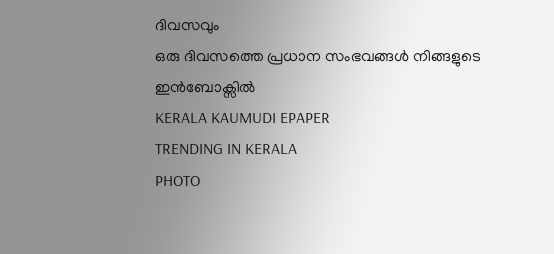ദിവസവും
ഒരു ദിവസത്തെ പ്രധാന സംഭവങ്ങൾ നിങ്ങളുടെ ഇൻബോക്സിൽ
KERALA KAUMUDI EPAPER
TRENDING IN KERALA
PHOTO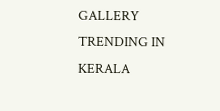GALLERY
TRENDING IN KERALA